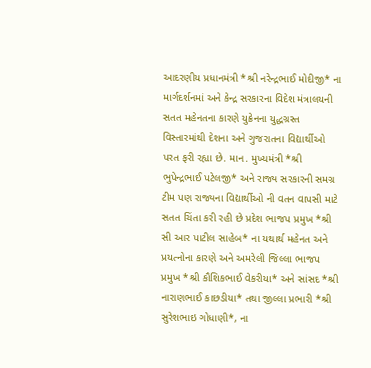આદરણીય પ્રધાનમંત્રી *શ્રી નરેન્દ્રભાઈ મોદીજી* ના માર્ગદર્શનમાં અને કેન્દ્ર સરકારના વિદેશ મંત્રાલયની સતત મહેનતના કારણે યુક્રેનના યુદ્ધગ્રસ્ત વિસ્તારમાંથી દેશના અને ગુજરાતના વિદ્યાર્થીઓ પરત ફરી રહ્યા છે. માન. મુખ્યમંત્રી *શ્રી ભુપેન્દ્રભાઈ પટેલજી* અને રાજ્ય સરકારની સમગ્ર ટીમ પણ રાજ્યના વિદ્યાર્થીઓ ની વતન વાપસી માટે સતત ચિંતા કરી રહી છે પ્રદેશ ભાજપ પ્રમુખ *શ્રી સી આર પાટીલ સાહેબ* ના યથાર્થ મહેનત અને પ્રયત્નોના કારણે અને અમરેલી જિલ્લા ભાજપ પ્રમુખ *શ્રી કૌશિકભાઈ વેકરીયા* અને સાંસદ *શ્રી નારાણભાઈ કાછડીયા* તથા જીલ્લા પ્રભારી *શ્રી સુરેશભાઇ ગોધાણી*, ના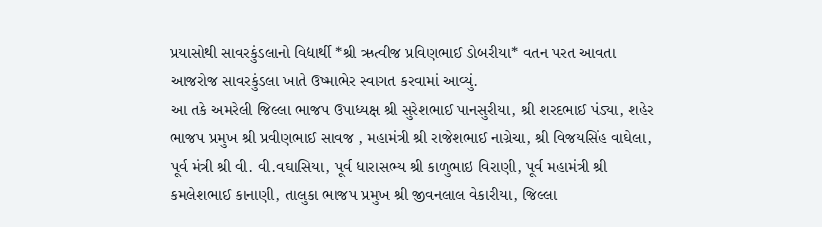પ્રયાસોથી સાવરકુંડલાનો વિદ્યાર્થી *શ્રી ઋત્વીજ પ્રવિણભાઈ ડોબરીયા* વતન પરત આવતા આજરોજ સાવરકુંડલા ખાતે ઉષ્માભેર સ્વાગત કરવામાં આવ્યું.
આ તકે અમરેલી જિલ્લા ભાજપ ઉપાધ્યક્ષ શ્રી સુરેશભાઈ પાનસુરીયા, શ્રી શરદભાઈ પંડ્યા, શહેર ભાજપ પ્રમુખ શ્રી પ્રવીણભાઈ સાવજ , મહામંત્રી શ્રી રાજેશભાઈ નાગ્રેચા, શ્રી વિજયસિંહ વાઘેલા, પૂર્વ મંત્રી શ્રી વી. વી.વઘાસિયા, પૂર્વ ધારાસભ્ય શ્રી કાળુભાઇ વિરાણી, પૂર્વ મહામંત્રી શ્રી કમલેશભાઈ કાનાણી, તાલુકા ભાજપ પ્રમુખ શ્રી જીવનલાલ વેકારીયા, જિલ્લા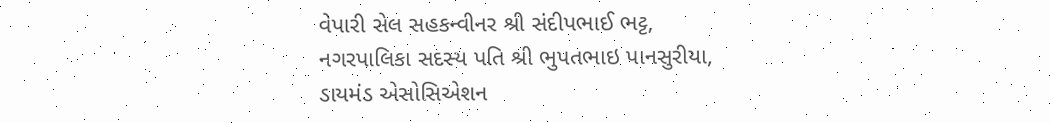વેપારી સેલ સહકન્વીનર શ્રી સંદીપભાઈ ભટ્ટ, નગરપાલિકા સદસ્ય પતિ શ્રી ભુપતભાઇ પાનસુરીયા, ડાયમંડ એસોસિએશન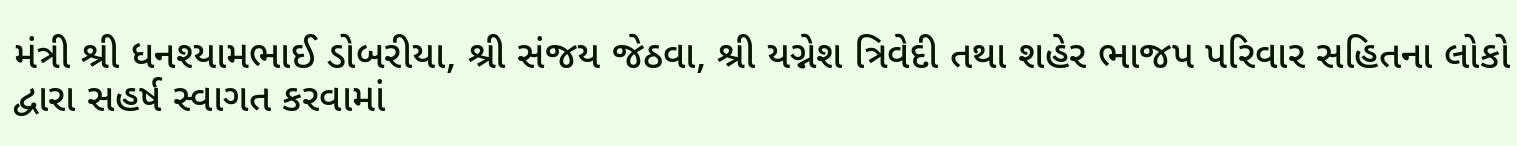મંત્રી શ્રી ધનશ્યામભાઈ ડોબરીયા, શ્રી સંજય જેઠવા, શ્રી યગ્નેશ ત્રિવેદી તથા શહેર ભાજપ પરિવાર સહિતના લોકો દ્વારા સહર્ષ સ્વાગત કરવામાં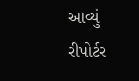આવ્યું
રીપોર્ટર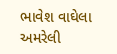ભાવેશ વાઘેલા અમરેલી